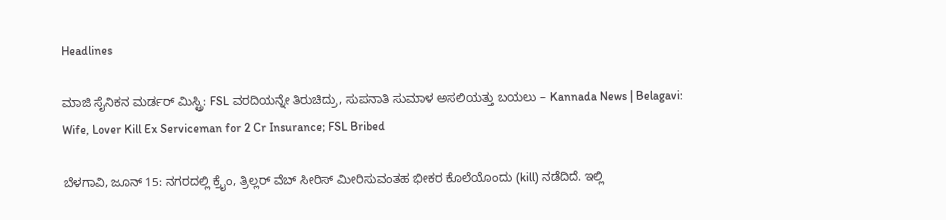Headlines

ಮಾಜಿ ಸೈನಿಕನ ಮರ್ಡರ್ ಮಿಸ್ಟ್ರಿ: FSL ವರದಿಯನ್ನೇ ತಿರುಚಿದ್ರು, ಸುಪನಾತಿ ಸುಮಾಳ ಅಸಲಿಯತ್ತು ಬಯಲು – Kannada News | Belagavi: Wife, Lover Kill Ex Serviceman for 2 Cr Insurance; FSL Bribed

ಬೆಳಗಾವಿ, ಜೂನ್ 15: ನಗರದಲ್ಲಿ ಕ್ರೈಂ, ತ್ರಿಲ್ಲರ್ ವೆಬ್ ಸೀರಿಸ್ ಮೀರಿಸುವಂತಹ ಭೀಕರ ಕೊಲೆಯೊಂದು (kill) ನಡೆದಿದೆ. ಇಲ್ಲಿ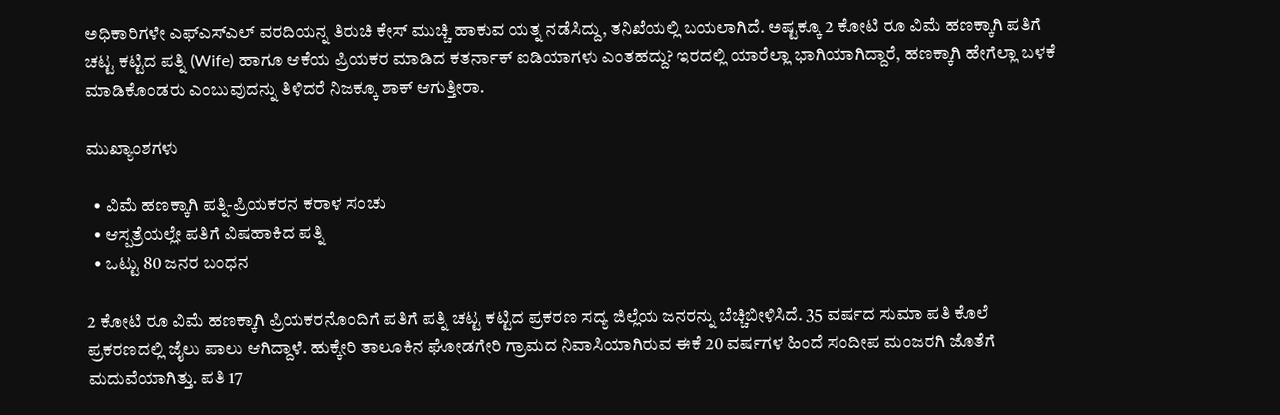ಅಧಿಕಾರಿಗಳೇ ಎಫ್ಎಸ್ಎಲ್ ವರದಿಯನ್ನ ತಿರುಚಿ ಕೇಸ್ ಮುಚ್ಚಿ ಹಾಕುವ ಯತ್ನ ನಡೆಸಿದ್ದು, ತನಿಖೆಯಲ್ಲಿ ಬಯಲಾಗಿದೆ. ಅಷ್ಟಕ್ಕೂ 2 ಕೋಟಿ ರೂ ವಿಮೆ ಹಣಕ್ಕಾಗಿ ಪತಿಗೆ ಚಟ್ಟ ಕಟ್ಟಿದ ಪತ್ನಿ (Wife) ಹಾಗೂ ಆಕೆಯ ಪ್ರಿಯಕರ ಮಾಡಿದ ಕತರ್ನಾಕ್ ಐಡಿಯಾಗಳು ಎಂತಹದ್ದು? ಇರದಲ್ಲಿ ಯಾರೆಲ್ಲಾ ಭಾಗಿಯಾಗಿದ್ದಾರೆ, ಹಣಕ್ಕಾಗಿ ಹೇಗೆಲ್ಲಾ ಬಳಕೆ ಮಾಡಿಕೊಂಡರು ಎಂಬುವುದನ್ನು ತಿಳಿದರೆ ನಿಜಕ್ಕೂ ಶಾಕ್ ಆಗುತ್ತೀರಾ.

ಮುಖ್ಯಾಂಶಗಳು

  • ವಿಮೆ ಹಣಕ್ಕಾಗಿ ಪತ್ನಿ-ಪ್ರಿಯಕರನ ಕರಾಳ ಸಂಚು
  • ಆಸ್ಪತ್ರೆಯಲ್ಲೇ ಪತಿಗೆ ವಿಷಹಾಕಿದ ಪತ್ನಿ
  • ಒಟ್ಟು 80 ಜನರ ಬಂಧನ

2 ಕೋಟಿ ರೂ ವಿಮೆ ಹಣಕ್ಕಾಗಿ ಪ್ರಿಯಕರನೊಂದಿಗೆ ಪತಿಗೆ ಪತ್ನಿ ಚಟ್ಟ ಕಟ್ಟಿದ ಪ್ರಕರಣ ಸದ್ಯ ಜಿಲ್ಲೆಯ ಜನರನ್ನು ಬೆಚ್ಚಿಬೀಳಿಸಿದೆ. 35 ವರ್ಷದ ಸುಮಾ ಪತಿ ಕೊಲೆ ಪ್ರಕರಣದಲ್ಲಿ ಜೈಲು ಪಾಲು ಆಗಿದ್ದಾಳೆ. ಹುಕ್ಕೇರಿ ತಾಲೂಕಿನ ಘೋಡಗೇರಿ ಗ್ರಾಮದ ನಿವಾಸಿಯಾಗಿರುವ ಈಕೆ 20 ವರ್ಷಗಳ ಹಿಂದೆ ಸಂದೀಪ ಮಂಜರಗಿ ಜೊತೆಗೆ ಮದುವೆಯಾಗಿತ್ತು. ಪತಿ 17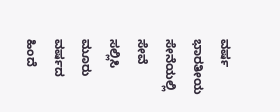ವರ್ಷ ಭಾರತೀಯ ಸೇನೆಯಲ್ಲಿ ಸೇವೆ ಸಲ್ಲಿಸಿ ಮೂರು ವರ್ಷದ ಹಿಂದೆ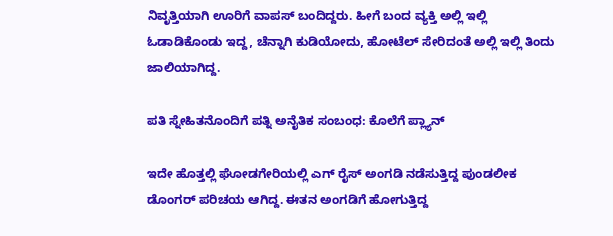ನಿವೃತ್ತಿಯಾಗಿ ಊರಿಗೆ ವಾಪಸ್ ಬಂದಿದ್ದರು. ಹೀಗೆ ಬಂದ ವ್ಯಕ್ತಿ ಅಲ್ಲಿ ಇಲ್ಲಿ ಓಡಾಡಿಕೊಂಡು ಇದ್ದ, ಚೆನ್ನಾಗಿ ಕುಡಿಯೋದು, ಹೋಟೆಲ್ ಸೇರಿದಂತೆ ಅಲ್ಲಿ ಇಲ್ಲಿ ತಿಂದು ಜಾಲಿಯಾಗಿದ್ದ.

ಪತಿ ಸ್ನೇಹಿತನೊಂದಿಗೆ ಪತ್ನಿ ಅನೈತಿಕ ಸಂಬಂಧ: ಕೊಲೆಗೆ ಪ್ಲ್ಯಾನ್

ಇದೇ ಹೊತ್ತಲ್ಲಿ ಘೋಡಗೇರಿಯಲ್ಲಿ ಎಗ್ ರೈಸ್ ಅಂಗಡಿ ನಡೆಸುತ್ತಿದ್ದ ಪುಂಡಲೀಕ ಡೊಂಗರ್ ಪರಿಚಯ ಆಗಿದ್ದ. ಈತನ ಅಂಗಡಿಗೆ ಹೋಗುತ್ತಿದ್ದ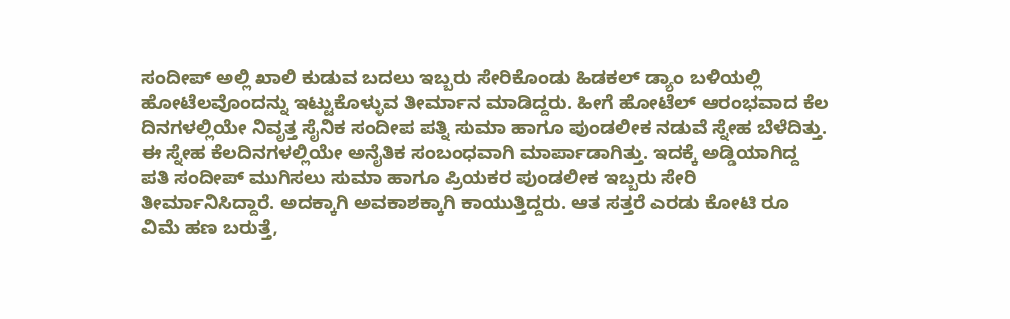ಸಂದೀಪ್ ಅಲ್ಲಿ ಖಾಲಿ ಕುಡುವ ಬದಲು ಇಬ್ಬರು ಸೇರಿಕೊಂಡು ಹಿಡಕಲ್ ಡ್ಯಾಂ ಬಳಿಯಲ್ಲಿ ಹೋಟೆಲವೊಂದನ್ನು ಇಟ್ಟುಕೊಳ್ಳುವ ತೀರ್ಮಾನ ಮಾಡಿದ್ದರು. ಹೀಗೆ ಹೋಟೆಲ್ ಆರಂಭವಾದ ಕೆಲ ದಿನಗಳಲ್ಲಿಯೇ ನಿವೃತ್ತ ಸೈನಿಕ ಸಂದೀಪ ಪತ್ನಿ ಸುಮಾ ಹಾಗೂ ಪುಂಡಲೀಕ ನಡುವೆ ಸ್ನೇಹ ಬೆಳೆದಿತ್ತು. ಈ ಸ್ನೇಹ ಕೆಲದಿನಗಳಲ್ಲಿಯೇ ಅನೈತಿಕ ಸಂಬಂಧವಾಗಿ ಮಾರ್ಪಾಡಾಗಿತ್ತು. ಇದಕ್ಕೆ ಅಡ್ಡಿಯಾಗಿದ್ದ ಪತಿ ಸಂದೀಪ್ ಮುಗಿಸಲು ಸುಮಾ ಹಾಗೂ ಪ್ರಿಯಕರ ಪುಂಡಲೀಕ ಇಬ್ಬರು ಸೇರಿ ತೀರ್ಮಾನಿಸಿದ್ದಾರೆ. ಅದಕ್ಕಾಗಿ ಅವಕಾಶಕ್ಕಾಗಿ ಕಾಯುತ್ತಿದ್ದರು. ಆತ ಸತ್ತರೆ ಎರಡು ಕೋಟಿ ರೂ ವಿಮೆ ಹಣ ಬರುತ್ತೆ,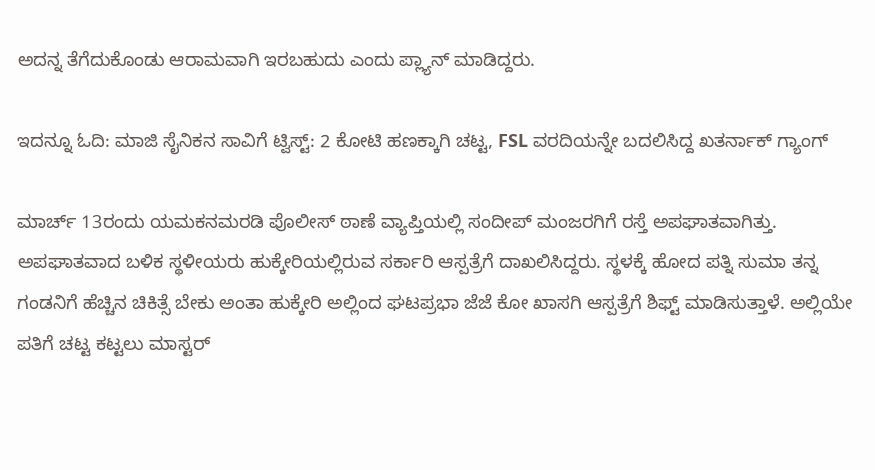ಅದನ್ನ ತೆಗೆದುಕೊಂಡು ಆರಾಮವಾಗಿ ಇರಬಹುದು ಎಂದು ಪ್ಲ್ಯಾನ್ ಮಾಡಿದ್ದರು.

ಇದನ್ನೂ ಓದಿ: ಮಾಜಿ ಸೈನಿಕನ ಸಾವಿಗೆ ಟ್ವಿಸ್ಟ್: 2 ಕೋಟಿ ಹಣಕ್ಕಾಗಿ ಚಟ್ಟ, FSL ವರದಿಯನ್ನೇ ಬದಲಿಸಿದ್ದ ಖತರ್ನಾಕ್ ಗ್ಯಾಂಗ್

ಮಾರ್ಚ್ 13ರಂದು ಯಮಕನಮರಡಿ ಪೊಲೀಸ್ ಠಾಣೆ ವ್ಯಾಪ್ತಿಯಲ್ಲಿ ಸಂದೀಪ್ ಮಂಜರಗಿಗೆ ರಸ್ತೆ ಅಪಘಾತವಾಗಿತ್ತು. ಅಪಘಾತವಾದ ಬಳಿಕ ಸ್ಥಳೀಯರು ಹುಕ್ಕೇರಿಯಲ್ಲಿರುವ ಸರ್ಕಾರಿ ಆಸ್ಪತ್ರೆಗೆ ದಾಖಲಿಸಿದ್ದರು. ಸ್ಥಳಕ್ಕೆ ಹೋದ ಪತ್ನಿ ಸುಮಾ ತನ್ನ ಗಂಡನಿಗೆ ಹೆಚ್ಚಿನ ಚಿಕಿತ್ಸೆ ಬೇಕು ಅಂತಾ ಹುಕ್ಕೇರಿ ಅಲ್ಲಿಂದ ಘಟಪ್ರಭಾ ಜೆಜೆ ಕೋ ಖಾಸಗಿ ಆಸ್ಪತ್ರೆಗೆ ಶಿಫ್ಟ್ ಮಾಡಿಸುತ್ತಾಳೆ. ಅಲ್ಲಿಯೇ ಪತಿಗೆ ಚಟ್ಟ ಕಟ್ಟಲು ಮಾಸ್ಟರ್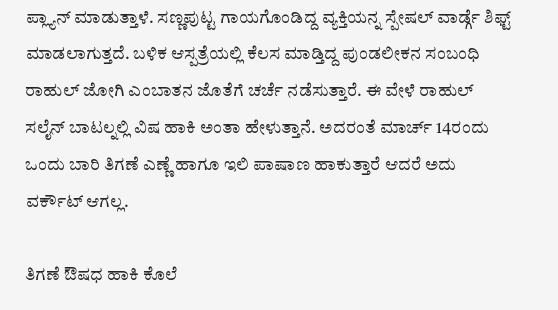ಪ್ಲ್ಯಾನ್ ಮಾಡುತ್ತಾಳೆ. ಸಣ್ಣಪುಟ್ಟ ಗಾಯಗೊಂಡಿದ್ದ ವ್ಯಕ್ತಿಯನ್ನ ಸ್ಪೇಷಲ್ ವಾರ್ಡ್ಗೆ ಶಿಫ್ಟ್ ಮಾಡಲಾಗುತ್ತದೆ. ಬಳಿಕ ಆಸ್ಪತ್ರೆಯಲ್ಲಿ ಕೆಲಸ ಮಾಡ್ತಿದ್ದ ಪುಂಡಲೀಕನ ಸಂಬಂಧಿ ರಾಹುಲ್ ಜೋಗಿ ಎಂಬಾತನ ಜೊತೆಗೆ ಚರ್ಚೆ ನಡೆಸುತ್ತಾರೆ. ಈ ವೇಳೆ ರಾಹುಲ್ ಸಲೈನ್‌ ಬಾಟಲ್ನಲ್ಲಿ ವಿಷ ಹಾಕಿ ಅಂತಾ ಹೇಳುತ್ತಾನೆ. ಅದರಂತೆ ಮಾರ್ಚ್ 14ರಂದು ಒಂದು ಬಾರಿ ತಿಗಣೆ ಎಣ್ಣೆ ಹಾಗೂ ಇಲಿ ಪಾಷಾಣ ಹಾಕುತ್ತಾರೆ ಆದರೆ ಅದು ವರ್ಕೌಟ್ ಆಗಲ್ಲ.

ತಿಗಣೆ ಔಷಧ ಹಾಕಿ ಕೊಲೆ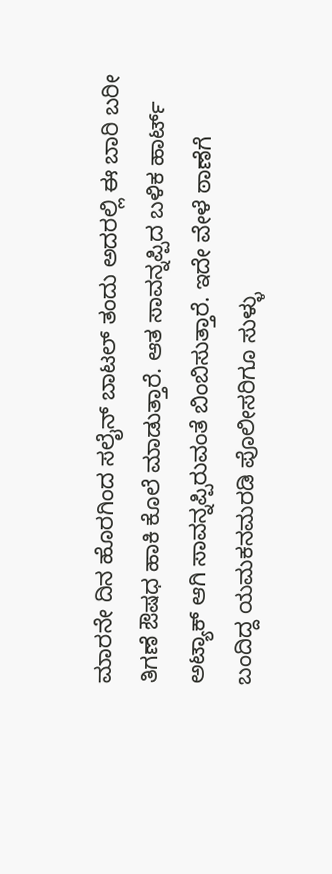ಮಾರನೇ ದಿನ ಹೊರಗಿಂದ ಸಲೈನ್‌ ಬಾಟಲ್ ತಂದು ಅದರಲ್ಲಿ ಈ ಬಾರಿ ಬರೀ ತಿಗಣೆ ಔಷಧ ಹಾಕಿ ಕೊಲೆ ಮಾಡುತ್ತಾರೆ. ಆತ ಸಾವನ್ನಪ್ಪಿದ ಬಳಿಕ ಹಾರ್ಟ್ ಅಟ್ಯಾಕ್ ಆಗಿ ಸಾವನ್ನಪ್ಪಿರುವಂತೆ ಬಿಂಬಿಸುತ್ತಾರೆ. ಇದೇ ವೇಳೆ ಠಾಣೆಗೆ ಬಂದಿದ್ದ ಯಮಕನಮರಡಿ ಪೊಲೀಸರಿಗೂ ಸುಳ್ಳು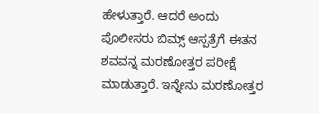ಹೇಳುತ್ತಾರೆ. ಆದರೆ ಅಂದು ಪೊಲೀಸರು ಬಿಮ್ಸ್ ಆಸ್ಪತ್ರೆಗೆ ಈತನ ಶವವನ್ನ ಮರಣೋತ್ತರ ಪರೀಕ್ಷೆ ಮಾಡುತ್ತಾರೆ. ಇನ್ನೇನು ಮರಣೋತ್ತರ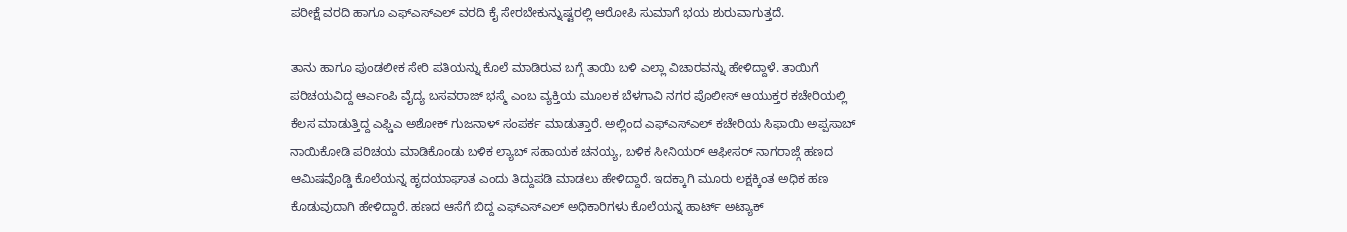ಪರೀಕ್ಷೆ ವರದಿ ಹಾಗೂ ಎಫ್ಎಸ್ಎಲ್ ವರದಿ ಕೈ ಸೇರಬೇಕುನ್ನುಷ್ಟರಲ್ಲಿ ಆರೋಪಿ ಸುಮಾಗೆ ಭಯ ಶುರುವಾಗುತ್ತದೆ.

ತಾನು ಹಾಗೂ ಪುಂಡಲೀಕ ಸೇರಿ ಪತಿಯನ್ನು ಕೊಲೆ ಮಾಡಿರುವ ಬಗ್ಗೆ ತಾಯಿ ಬಳಿ ಎಲ್ಲಾ ವಿಚಾರವನ್ನು ಹೇಳಿದ್ದಾಳೆ. ತಾಯಿಗೆ ಪರಿಚಯವಿದ್ದ ಆರ್ಎಂಪಿ ವೈದ್ಯ ಬಸವರಾಜ್ ಭಸ್ಮೆ ಎಂಬ ವ್ಯಕ್ತಿಯ ಮೂಲಕ ಬೆಳಗಾವಿ ನಗರ ಪೊಲೀಸ್ ಆಯುಕ್ತರ ಕಚೇರಿಯಲ್ಲಿ ಕೆಲಸ ಮಾಡುತ್ತಿದ್ದ ಎಫ್ಡಿಎ ಅಶೋಕ್ ಗುಜನಾಳ್ ಸಂಪರ್ಕ ಮಾಡುತ್ತಾರೆ. ಅಲ್ಲಿಂದ ಎಫ್ಎಸ್ಎಲ್ ಕಚೇರಿಯ ಸಿಫಾಯಿ ಅಪ್ಪಸಾಬ್ ನಾಯಿಕೋಡಿ ಪರಿಚಯ ಮಾಡಿಕೊಂಡು ಬಳಿಕ ಲ್ಯಾಬ್ ಸಹಾಯಕ ಚನಯ್ಯ, ಬಳಿಕ ಸೀನಿಯರ್ ಆಫೀಸರ್ ನಾಗರಾಜ್ಗೆ ಹಣದ ಆಮಿಷವೊಡ್ಡಿ ಕೊಲೆಯನ್ನ ಹೃದಯಾಘಾತ ಎಂದು ತಿದ್ದುಪಡಿ ಮಾಡಲು ಹೇಳಿದ್ದಾರೆ. ಇದಕ್ಕಾಗಿ ಮೂರು ಲಕ್ಷಕ್ಕಿಂತ ಅಧಿಕ ಹಣ ಕೊಡುವುದಾಗಿ ಹೇಳಿದ್ದಾರೆ. ಹಣದ ಆಸೆಗೆ ಬಿದ್ದ ಎಫ್ಎಸ್ಎಲ್ ಅಧಿಕಾರಿಗಳು ಕೊಲೆಯನ್ನ ಹಾರ್ಟ್ ಅಟ್ಯಾಕ್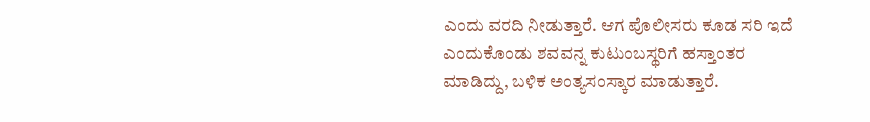ಎಂದು ವರದಿ ನೀಡುತ್ತಾರೆ. ಆಗ ಪೊಲೀಸರು ಕೂಡ ಸರಿ ಇದೆ ಎಂದುಕೊಂಡು ಶವವನ್ನ ಕುಟುಂಬಸ್ಥರಿಗೆ ಹಸ್ತಾಂತರ ಮಾಡಿದ್ದು, ಬಳಿಕ ಅಂತ್ಯಸಂಸ್ಕಾರ ಮಾಡುತ್ತಾರೆ.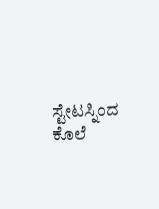ಸ್ಟೇಟಸ್ನಿಂದ ಕೊಲೆ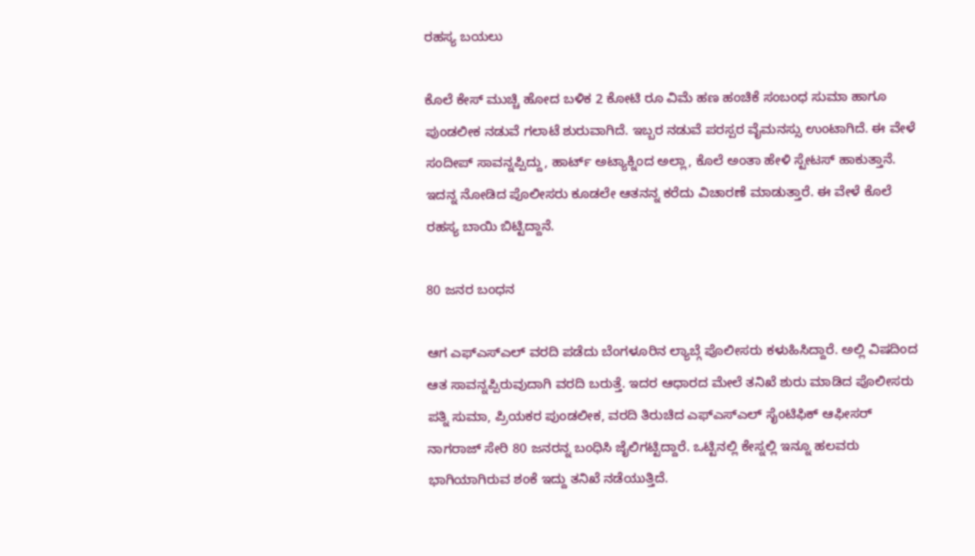ರಹಸ್ಯ ಬಯಲು

ಕೊಲೆ ಕೇಸ್ ಮುಚ್ಚಿ ಹೋದ ಬಳಿಕ 2 ಕೋಟಿ ರೂ ವಿಮೆ ಹಣ ಹಂಚಿಕೆ ಸಂಬಂಧ ಸುಮಾ ಹಾಗೂ ಪುಂಡಲೀಕ ನಡುವೆ ಗಲಾಟೆ ಶುರುವಾಗಿದೆ. ಇಬ್ಬರ ನಡುವೆ ಪರಸ್ಪರ ವೈಮನಸ್ಸು ಉಂಟಾಗಿದೆ. ಈ ವೇಳೆ ಸಂದೀಪ್ ಸಾವನ್ನಪ್ಪಿದ್ದು, ಹಾರ್ಟ್ ಅಟ್ಯಾಕ್ನಿಂದ ಅಲ್ಲಾ, ಕೊಲೆ ಅಂತಾ ಹೇಳಿ ಸ್ಟೇಟಸ್ ಹಾಕುತ್ತಾನೆ. ಇದನ್ನ ನೋಡಿದ ಪೊಲೀಸರು ಕೂಡಲೇ ಆತನನ್ನ ಕರೆದು ವಿಚಾರಣೆ ಮಾಡುತ್ತಾರೆ. ಈ ವೇಳೆ ಕೊಲೆ ರಹಸ್ಯ ಬಾಯಿ ಬಿಟ್ಟಿದ್ದಾನೆ.

80 ಜನರ ಬಂಧನ

ಆಗ ಎಫ್ಎಸ್ಎಲ್ ವರದಿ ಪಡೆದು ಬೆಂಗಳೂರಿನ ಲ್ಯಾಬ್ಗೆ ಪೊಲೀಸರು ಕಳುಹಿಸಿದ್ದಾರೆ. ಅಲ್ಲಿ ವಿಷದಿಂದ ಆತ ಸಾವನ್ನಪ್ಪಿರುವುದಾಗಿ ವರದಿ ಬರುತ್ತೆ. ಇದರ ಆಧಾರದ ಮೇಲೆ ತನಿಖೆ ಶುರು ಮಾಡಿದ ಪೊಲೀಸರು ಪತ್ನಿ ಸುಮಾ, ಪ್ರಿಯಕರ ಪುಂಡಲೀಕ, ವರದಿ ತಿರುಚಿದ ಎಫ್ಎಸ್ಎಲ್ ಸೈಂಟಿಫಿಕ್ ಆಫೀಸರ್ ನಾಗರಾಜ್ ಸೇರಿ 80 ಜನರನ್ನ ಬಂಧಿಸಿ ಜೈಲಿಗಟ್ಟಿದ್ದಾರೆ. ಒಟ್ಟಿನಲ್ಲಿ ಕೇಸ್ನಲ್ಲಿ ಇನ್ನೂ ಹಲವರು ಭಾಗಿಯಾಗಿರುವ ಶಂಕೆ ಇದ್ದು ತನಿಖೆ ನಡೆಯುತ್ತಿದೆ.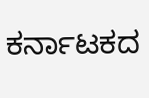ಕರ್ನಾಟಕದ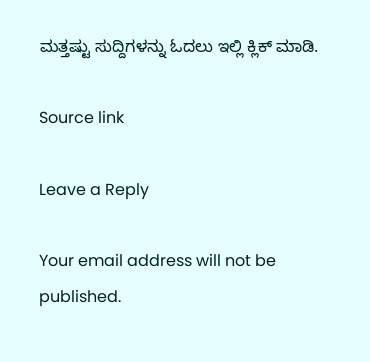ಮತ್ತಷ್ಟು ಸುದ್ದಿಗಳನ್ನು ಓದಲು ಇಲ್ಲಿ ಕ್ಲಿಕ್ ಮಾಡಿ.

Source link

Leave a Reply

Your email address will not be published.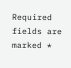Required fields are marked *